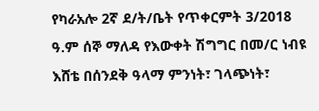የካራአሎ 2ኛ ደ/ት/ቤት የጥቀርምት 3/2018 ዓ.ም ሰኞ ማለዳ የእውቀት ሽግግር በመ/ር ነብዩ እሸቴ በሰንደቅ ዓላማ ምንነት፣ ገላጭነት፣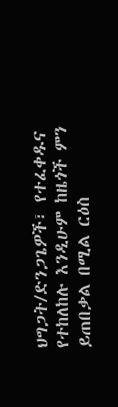ህግጋት/ድንጋጌዎች፣ የተፈቀዱና የተከለከሉ እንዲሁም ከዜጎች ምን ይጠበቃል በሚል ርዕስ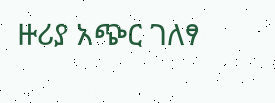ዙሪያ አጭር ገለፃ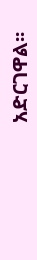አድርገዋል፡፡